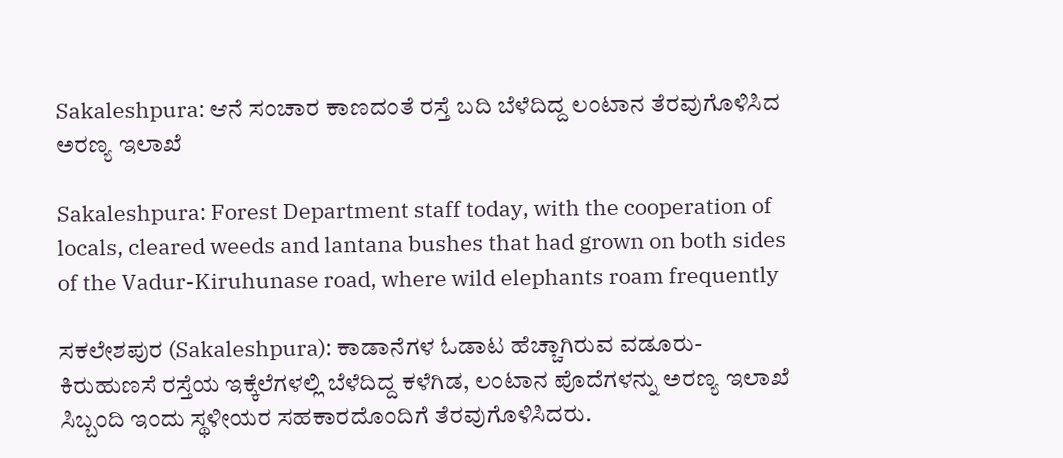Sakaleshpura: ಆನೆ ಸಂಚಾರ ಕಾಣದಂತೆ ರಸ್ತೆ ಬದಿ ಬೆಳೆದಿದ್ದ‌ ಲಂಟಾನ‌ ತೆರವುಗೊಳಿಸಿದ ಅರಣ್ಯ ಇಲಾಖೆ

Sakaleshpura: Forest Department staff today, with the cooperation of locals, cleared weeds and lantana bushes that had grown on both sides of the Vadur-Kiruhunase road, where wild elephants roam frequently

ಸಕಲೇಶಪುರ (Sakaleshpura): ಕಾಡಾನೆಗಳ ಓಡಾಟ ಹೆಚ್ಚಾಗಿರುವ ವಡೂರು-ಕಿರುಹುಣಸೆ ರಸ್ತೆಯ ಇಕ್ಕೆಲೆಗಳಲ್ಲಿ ಬೆಳೆದಿದ್ದ ಕಳೆಗಿಡ, ಲಂಟಾನ ಪೊದೆಗಳನ್ನು ಅರಣ್ಯ ಇಲಾಖೆ ಸಿಬ್ಬಂದಿ ಇಂದು ಸ್ಥಳೀಯರ ಸಹಕಾರದೊಂದಿಗೆ ತೆರವುಗೊಳಿಸಿದರು.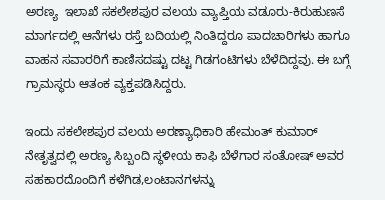ಅರಣ್ಯ  ಇಲಾಖೆ ಸಕಲೇಶಪುರ ವಲಯ ವ್ಯಾಪ್ತಿಯ ವಡೂರು-ಕಿರುಹುಣಸೆ ಮಾರ್ಗದಲ್ಲಿ ಆನೆಗಳು ರಸ್ತೆ ಬದಿಯಲ್ಲಿ ನಿಂತಿದ್ದರೂ ಪಾದಚಾರಿಗಳು ಹಾಗೂ ವಾಹನ ಸವಾರರಿಗೆ ಕಾಣಿಸದಷ್ಟು ದಟ್ಟ ಗಿಡಗಂಟಿಗಳು ಬೆಳೆದಿದ್ದವು. ಈ ಬಗ್ಗೆ ಗ್ರಾಮಸ್ಥರು ಆತಂಕ ವ್ಯಕ್ತಪಡಿಸಿದ್ದರು.

ಇಂದು ಸಕಲೇಶಪುರ ವಲಯ ಅರಣ್ಯಾಧಿಕಾರಿ ಹೇಮಂತ್ ಕುಮಾರ್ ನೇತೃತ್ವದಲ್ಲಿ ಅರಣ್ಯ ಸಿಬ್ಬಂದಿ ಸ್ಥಳೀಯ ಕಾಫಿ ಬೆಳೆಗಾರ ಸಂತೋಷ್ ಅವರ ಸಹಕಾರದೊಂದಿಗೆ ಕಳೆಗಿಡ,ಲಂಟಾನಗಳನ್ನು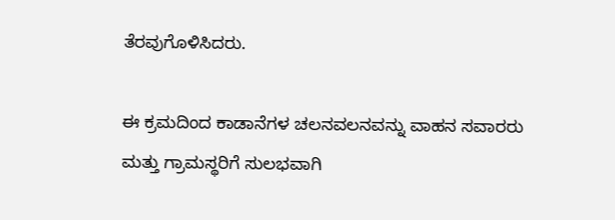ತೆರವುಗೊಳಿಸಿದರು.

ಈ ಕ್ರಮದಿಂದ ಕಾಡಾನೆಗಳ ಚಲನವಲನವನ್ನು ವಾಹನ ಸವಾರರು ಮತ್ತು ಗ್ರಾಮಸ್ಥರಿಗೆ ಸುಲಭವಾಗಿ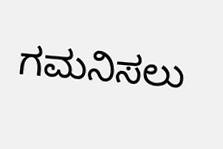ಗಮನಿಸಲು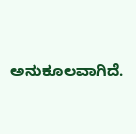ಅನುಕೂಲವಾಗಿದೆ.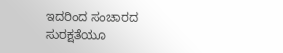ಇದರಿಂದ ಸಂಚಾರದ ಸುರಕ್ಷತೆಯೂ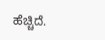ಹೆಚ್ಚಿದೆ.